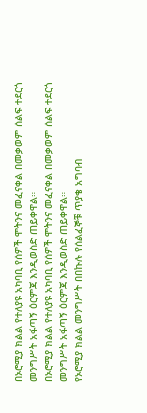በኦሮሚያ ክልል የተለያዩ አካባቢ የሰዎች ሞትንና መፈናቀል በመቃወም ሰልፍ ተደርጎ መንግሥት አፋጣኝ ዕርምጃ እንዲወስድ ጠይቀዋል።
በኦሮሚያ ክልል የተለያዩ አካባቢ የሰዎች ሞትንና መፈናቀል በመቃወም ሰልፍ ተደርጎ መንግሥት አፋጣኝ ዕርምጃ እንዲወስድ ጠይቀዋል።
የኦሮሚያ ክልል መንግሥት በበኩሉ የሰልፈኞቹ ጥያቄ አግባብ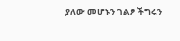ያለው መሆኑን ገልፆ ችግሩን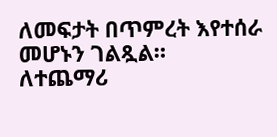ለመፍታት በጥምረት እየተሰራ መሆኑን ገልጿል።
ለተጨማሪ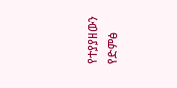የተያያዘውን የድምፅ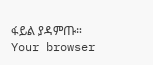ፋይል ያዳምጡ።
Your browser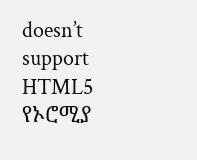doesn’t support HTML5
የኦሮሚያ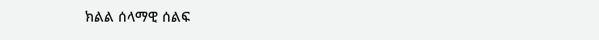ክልል ሰላማዊ ሰልፍ